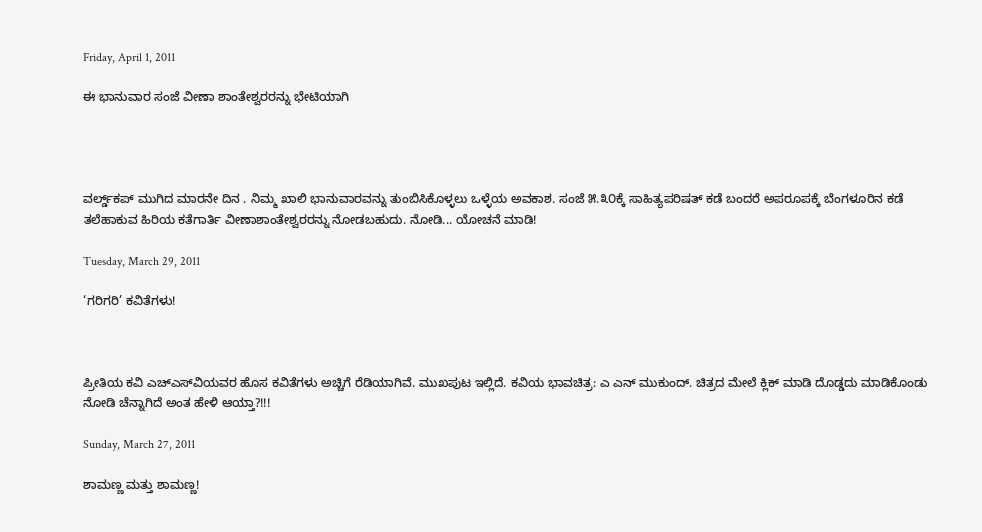Friday, April 1, 2011

ಈ ಭಾನುವಾರ ಸಂಜೆ ವೀಣಾ ಶಾಂತೇಶ್ವರರನ್ನು ಭೇಟಿಯಾಗಿ




ವರ್ಲ್ಡ್‌‌ಕಪ್‌ ಮುಗಿದ ಮಾರನೇ ದಿನ . ನಿಮ್ಮ ಖಾಲಿ ಭಾನುವಾರವನ್ನು ತುಂಬಿಸಿಕೊಳ್ಳಲು ಒಳ್ಳೆಯ ಅವಕಾಶ. ಸಂಜೆ ೫.೩೦ಕ್ಕೆ ಸಾಹಿತ್ಯಪರಿಷತ್‌ ಕಡೆ ಬಂದರೆ ಅಪರೂಪಕ್ಕೆ ಬೆಂಗಳೂರಿನ ಕಡೆ ತಲೆಹಾಕುವ ಹಿರಿಯ ಕತೆಗಾರ್ತಿ ವೀಣಾಶಾಂತೇಶ್ವರರನ್ನು ನೋಡಬಹುದು. ನೋಡಿ... ಯೋಚನೆ ಮಾಡಿ!

Tuesday, March 29, 2011

‘ಗರಿಗರಿ’ ಕವಿತೆಗಳು!



ಪ್ರೀತಿಯ ಕವಿ ಎಚ್‌ಎಸ್‌ವಿಯವರ ಹೊಸ ಕವಿತೆಗಳು ಅಚ್ಚಿಗೆ ರೆಡಿಯಾಗಿವೆ. ಮುಖಪುಟ ಇಲ್ಲಿದೆ. ಕವಿಯ ಭಾವಚಿತ್ರ: ಎ ಎನ್‌ ಮುಕುಂದ್. ಚಿತ್ರದ ಮೇಲೆ ಕ್ಲಿಕ್‌ ಮಾಡಿ ದೊಡ್ಡದು ಮಾಡಿಕೊಂಡು ನೋಡಿ ಚೆನ್ನಾಗಿದೆ ಅಂತ ಹೇಳಿ ಆಯ್ತಾ?!!!

Sunday, March 27, 2011

ಶಾಮಣ್ಣ ಮತ್ತು ಶಾಮಣ್ಣ!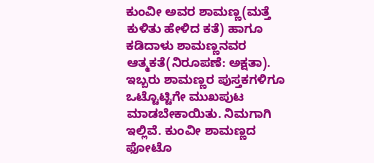ಕುಂವೀ ಅವರ ಶಾಮಣ್ಣ(ಮತ್ತೆ ಕುಳಿತು ಹೇಳಿದ ಕತೆ) ಹಾಗೂ ಕಡಿದಾಳು ಶಾಮಣ್ಣನವರ ಆತ್ಮಕತೆ(ನಿರೂಪಣೆ: ಅಕ್ಷತಾ). ಇಬ್ಬರು ಶಾಮಣ್ಣರ ಪುಸ್ತಕಗಳಿಗೂ ಒಟ್ಟೊಟ್ಟಿಗೇ ಮುಖಪುಟ ಮಾಡಬೇಕಾಯಿತು. ನಿಮಗಾಗಿ ಇಲ್ಲಿವೆ. ಕುಂವೀ ಶಾಮಣ್ಣದ ಫೋಟೊ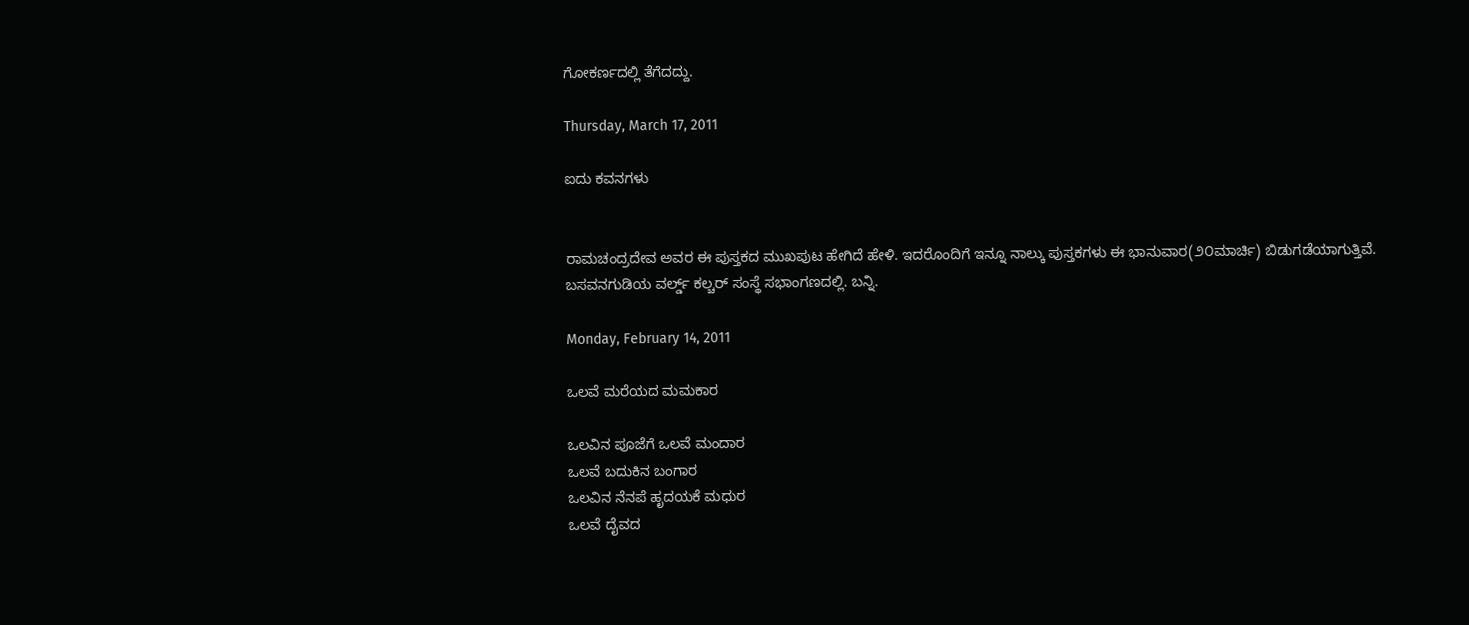ಗೋಕರ್ಣದಲ್ಲಿ ತೆಗೆದದ್ದು.

Thursday, March 17, 2011

ಐದು ಕವನಗಳು


ರಾಮಚಂದ್ರದೇವ ಅವರ ಈ ಪುಸ್ತಕದ ಮುಖಪುಟ ಹೇಗಿದೆ ಹೇಳಿ. ಇದರೊಂದಿಗೆ ಇನ್ನೂ ನಾಲ್ಕು ಪುಸ್ತಕಗಳು ಈ ಭಾನುವಾರ(೨೦ಮಾರ್ಚಿ) ಬಿಡುಗಡೆಯಾಗುತ್ತಿವೆ. ಬಸವನಗುಡಿಯ ವರ್ಲ್ಡ್‌ ಕಲ್ಚರ್‌ ಸಂಸ್ಥೆ ಸಭಾಂಗಣದಲ್ಲಿ. ಬನ್ನಿ.

Monday, February 14, 2011

ಒಲವೆ ಮರೆಯದ ಮಮಕಾರ

ಒಲವಿನ ಪೂಜೆಗೆ ಒಲವೆ ಮಂದಾರ
ಒಲವೆ ಬದುಕಿನ ಬಂಗಾರ
ಒಲವಿನ ನೆನಪೆ ಹೃದಯಕೆ ಮಧುರ
ಒಲವೆ ದೈವದ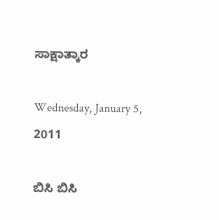ಸಾಕ್ಷಾತ್ಕಾರ

Wednesday, January 5, 2011

ಬಿಸಿ ಬಿಸಿ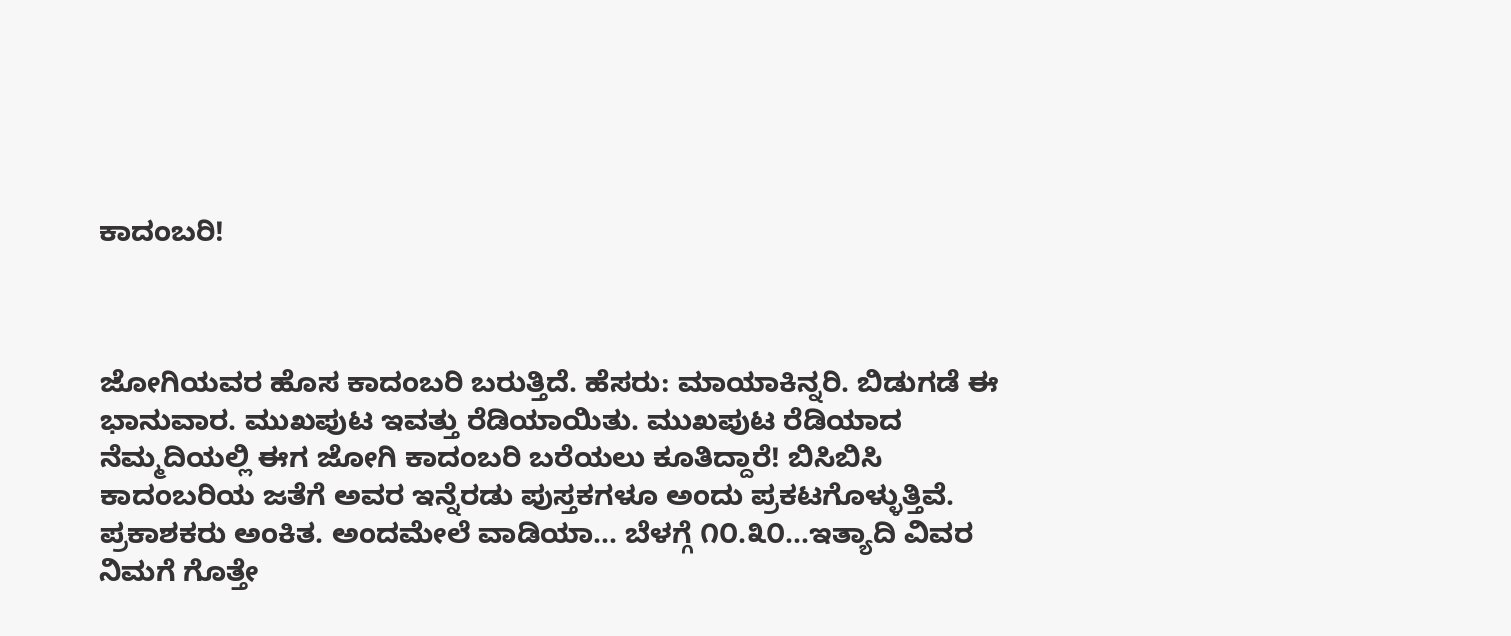ಕಾದಂಬರಿ!



ಜೋಗಿಯವರ ಹೊಸ ಕಾದಂಬರಿ ಬರುತ್ತಿದೆ. ಹೆಸರು: ಮಾಯಾಕಿನ್ನರಿ. ಬಿಡುಗಡೆ ಈ ಭಾನುವಾರ. ಮುಖಪುಟ ಇವತ್ತು ರೆಡಿಯಾಯಿತು. ಮುಖಪುಟ ರೆಡಿಯಾದ ನೆಮ್ಮದಿಯಲ್ಲಿ ಈಗ ಜೋಗಿ ಕಾದಂಬರಿ ಬರೆಯಲು ಕೂತಿದ್ದಾರೆ! ಬಿಸಿಬಿಸಿ ಕಾದಂಬರಿಯ ಜತೆಗೆ ಅವರ ಇನ್ನೆರಡು ಪುಸ್ತಕಗಳೂ ಅಂದು ಪ್ರಕಟಗೊಳ್ಳುತ್ತಿವೆ. ಪ್ರಕಾಶಕರು ಅಂಕಿತ. ಅಂದಮೇಲೆ ವಾಡಿಯಾ... ಬೆಳಗ್ಗೆ ೧೦.೩೦...ಇತ್ಯಾದಿ ವಿವರ ನಿಮಗೆ ಗೊತ್ತೇ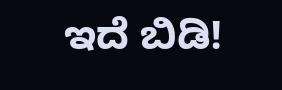ಇದೆ ಬಿಡಿ!